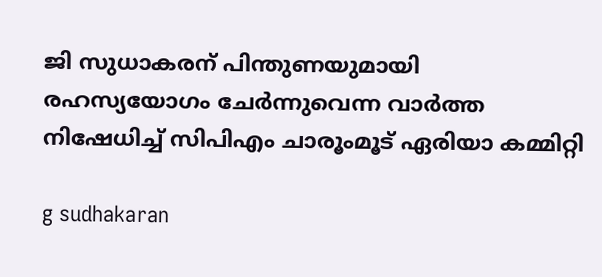ജി സുധാകരന് പിന്തുണയുമായി രഹസ്യയോഗം ചേർന്നുവെന്ന വാർത്ത നിഷേധിച്ച് സിപിഎം ചാരൂംമൂട് ഏരിയാ കമ്മിറ്റി

g sudhakaran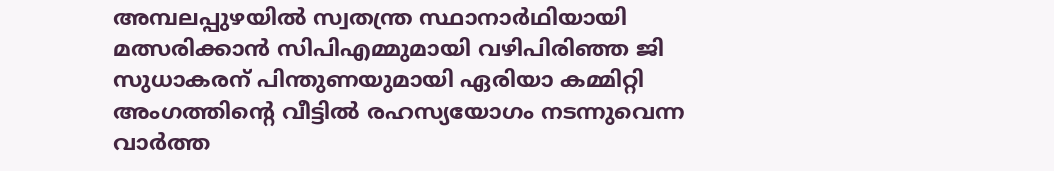അമ്പലപ്പുഴയിൽ സ്വതന്ത്ര സ്ഥാനാർഥിയായി മത്സരിക്കാൻ സിപിഎമ്മുമായി വഴിപിരിഞ്ഞ ജി സുധാകരന് പിന്തുണയുമായി ഏരിയാ കമ്മിറ്റി അംഗത്തിന്റെ വീട്ടിൽ രഹസ്യയോഗം നടന്നുവെന്ന വാർത്ത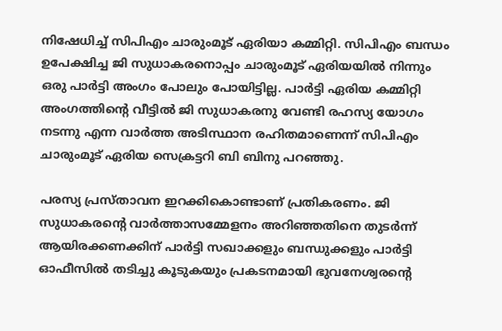നിഷേധിച്ച് സിപിഎം ചാരുംമൂട് ഏരിയാ കമ്മിറ്റി. സിപിഎം ബന്ധം ഉപേക്ഷിച്ച ജി സുധാകരനൊപ്പം ചാരുംമൂട് ഏരിയയിൽ നിന്നും ഒരു പാർട്ടി അംഗം പോലും പോയിട്ടില്ല. പാർട്ടി ഏരിയ കമ്മിറ്റി അംഗത്തിന്റെ വീട്ടിൽ ജി സുധാകരനു വേണ്ടി രഹസ്യ യോഗം നടന്നു എന്ന വാർത്ത അടിസ്ഥാന രഹിതമാണെന്ന് സിപിഎം ചാരുംമൂട് ഏരിയ സെക്രട്ടറി ബി ബിനു പറഞ്ഞു.

പരസ്യ പ്രസ്താവന ഇറക്കികൊണ്ടാണ് പ്രതികരണം. ജി സുധാകരന്റെ വാർത്താസമ്മേളനം അറിഞ്ഞതിനെ തുടർന്ന് ആയിരക്കണക്കിന് പാർട്ടി സഖാക്കളും ബന്ധുക്കളും പാർട്ടി ഓഫീസിൽ തടിച്ചു കൂടുകയും പ്രകടനമായി ഭുവനേശ്വരന്റെ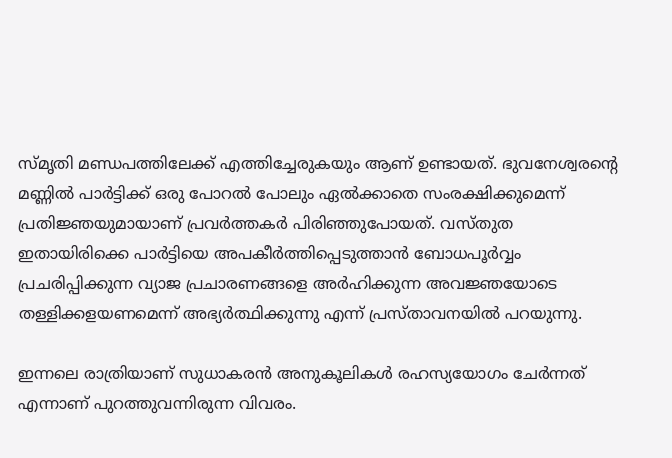സ്മൃതി മണ്ഡപത്തിലേക്ക് എത്തിച്ചേരുകയും ആണ് ഉണ്ടായത്. ഭുവനേശ്വരന്റെ മണ്ണിൽ പാർട്ടിക്ക് ഒരു പോറൽ പോലും ഏൽക്കാതെ സംരക്ഷിക്കുമെന്ന് പ്രതിജ്ഞയുമായാണ് പ്രവർത്തകർ പിരിഞ്ഞുപോയത്. വസ്തുത ഇതായിരിക്കെ പാർട്ടിയെ അപകീർത്തിപ്പെടുത്താൻ ബോധപൂർവ്വം പ്രചരിപ്പിക്കുന്ന വ്യാജ പ്രചാരണങ്ങളെ അർഹിക്കുന്ന അവജ്ഞയോടെ തള്ളിക്കളയണമെന്ന് അഭ്യർത്ഥിക്കുന്നു എന്ന് പ്രസ്താവനയിൽ പറയുന്നു.

ഇന്നലെ രാത്രിയാണ് സുധാകരൻ അനുകൂലികൾ രഹസ്യയോഗം ചേർന്നത് എന്നാണ് പുറത്തുവന്നിരുന്ന വിവരം.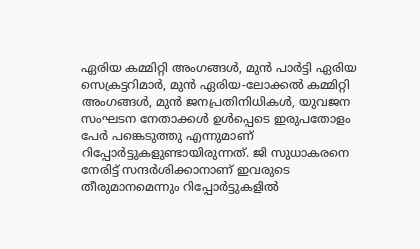ഏരിയ കമ്മിറ്റി അംഗങ്ങൾ, മുൻ പാർട്ടി ഏരിയ സെക്രട്ടറിമാർ, മുൻ ഏരിയ-ലോക്കൽ കമ്മിറ്റി അംഗങ്ങൾ, മുൻ ജനപ്രതിനിധികൾ, യുവജന സംഘടന നേതാക്കൾ ഉൾപ്പെടെ ഇരുപതോളം പേർ പങ്കെടുത്തു എന്നുമാണ് റിപ്പോർട്ടുകളുണ്ടായിരുന്നത്. ജി സുധാകരനെ നേരിട്ട് സന്ദർശിക്കാനാണ് ഇവരുടെ തീരുമാനമെന്നും റിപ്പോർട്ടുകളിൽ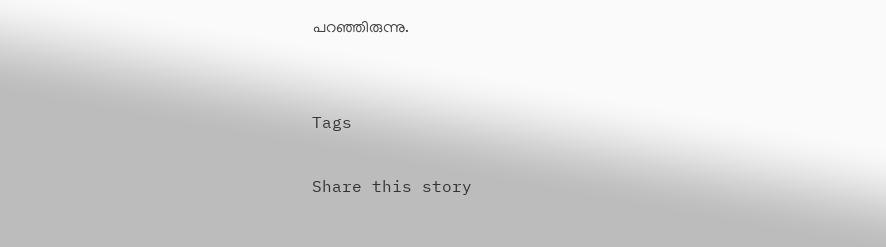പറഞ്ഞിരുന്നു.


Tags

Share this story